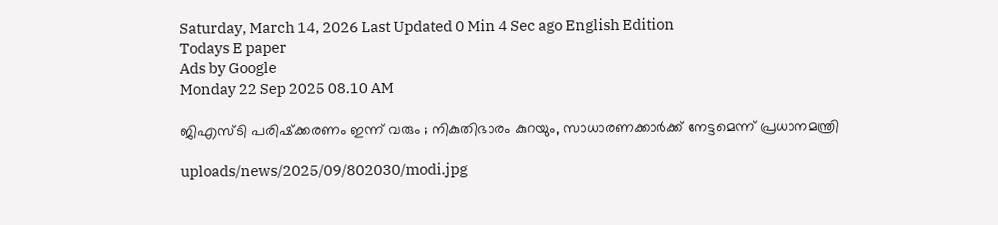Saturday, March 14, 2026 Last Updated 0 Min 4 Sec ago English Edition
Todays E paper
Ads by Google
Monday 22 Sep 2025 08.10 AM

ജിഎസ്ടി പരിഷ്‌ക്കരണം ഇന്ന് വരും ; നികുതിഭാരം കുറയും, സാധാരണക്കാര്‍ക്ക് നേട്ടമെന്ന് പ്രധാനമന്ത്രി

uploads/news/2025/09/802030/modi.jpg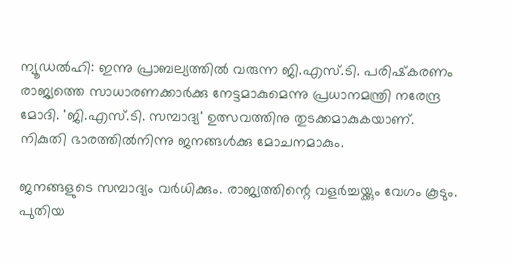ന്യൂഡല്‍ഹി: ഇന്നു പ്രാബല്യത്തില്‍ വരുന്ന ജി.എസ്.ടി. പരിഷ്‌കരണം രാജ്യത്തെ സാധാരണക്കാര്‍ക്കു നേട്ടമാകുമെന്നു പ്രധാനമന്ത്രി നരേന്ദ്ര മോദി. 'ജി.എസ്.ടി. സമ്പാദ്യ' ഉത്സവത്തിനു തുടക്കമാകുകയാണ്. നികുതി ഭാരത്തില്‍നിന്നു ജനങ്ങള്‍ക്കു മോചനമാകും.

ജനങ്ങളുടെ സമ്പാദ്യം വര്‍ധിക്കും. രാജ്യത്തിന്റെ വളര്‍ച്ചയ്ക്കും വേഗം കൂടും. പുതിയ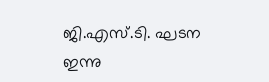ജി.എസ്.ടി. ഘടന ഇന്നു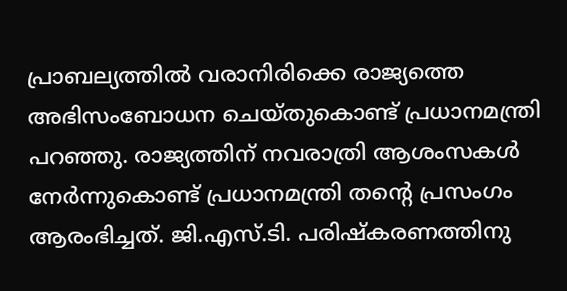പ്രാബല്യത്തില്‍ വരാനിരിക്കെ രാജ്യത്തെ അഭിസംബോധന ചെയ്തുകൊണ്ട് പ്രധാനമന്ത്രി പറഞ്ഞു. രാജ്യത്തിന് നവരാത്രി ആശംസകള്‍ നേര്‍ന്നുകൊണ്ട് പ്രധാനമന്ത്രി തന്റെ പ്രസംഗം ആരംഭിച്ചത്. ജി.എസ്.ടി. പരിഷ്‌കരണത്തിനു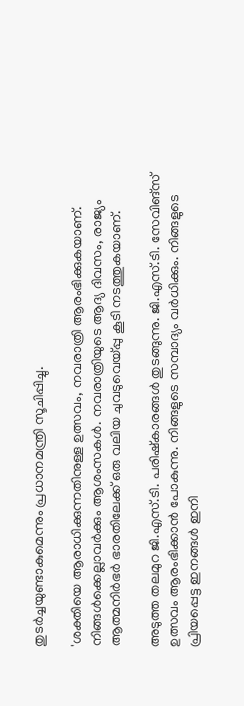തുടര്‍ച്ചയുണ്ടാകുമെന്നും പ്രധാനമന്ത്രി സൂചിപ്പിച്ചു.

'ശക്തിയെ ആരാധിക്കുന്നതിനുള്ള ഉത്സവം, നവരാത്രി ആരംഭിക്കുകയാണ്. നിങ്ങള്‍ക്കെല്ലാവര്‍ക്കും ആശംസകള്‍. നവരാത്രിയുടെ ആദ്യ ദിവസം, രാജ്യം ആത്മനിര്‍ഭര്‍ ഭാരതിലേക്ക് ഒരു വലിയ ചുവടുവെയ്പ്പു കൂടി നടത്തുകയാണ്.

അടുത്ത തലമുറ ജി.എസ്.ടി. പരിഷ്‌കാരങ്ങള്‍ തുടങ്ങുന്നു. ജി.എസ്.ടി. സേവിങ്‌സ് ഉത്സവം ആരംഭിക്കാന്‍ പോകുന്നു. നിങ്ങളുടെ സമ്പാദ്യം വര്‍ധിക്കും. നിങ്ങളുടെ പ്രിയപ്പെട്ട ഇനങ്ങള്‍ ഇനി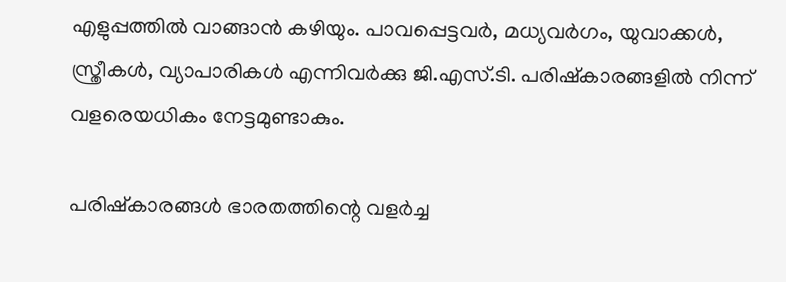എളുപ്പത്തില്‍ വാങ്ങാന്‍ കഴിയും. പാവപ്പെട്ടവര്‍, മധ്യവര്‍ഗം, യുവാക്കള്‍, സ്ത്രീകള്‍, വ്യാപാരികള്‍ എന്നിവര്‍ക്കു ജി.എസ്.ടി. പരിഷ്‌കാരങ്ങളില്‍ നിന്ന് വളരെയധികം നേട്ടമുണ്ടാകും.

പരിഷ്‌കാരങ്ങള്‍ ഭാരതത്തിന്റെ വളര്‍ച്ച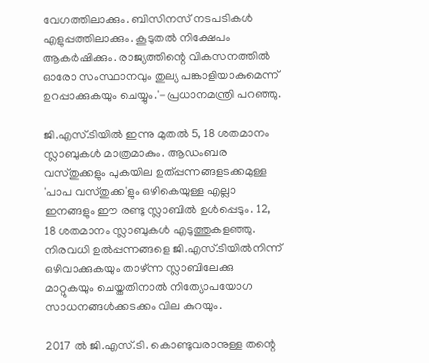വേഗത്തിലാക്കും. ബിസിനസ് നടപടികള്‍ എളുപ്പത്തിലാക്കും. കൂടുതല്‍ നിക്ഷേപം ആകര്‍ഷിക്കും. രാജ്യത്തിന്റെ വികസനത്തില്‍ ഓരോ സംസ്ഥാനവും തുല്യ പങ്കാളിയാകുമെന്ന് ഉറപ്പാക്കുകയും ചെയ്യും.'-പ്രധാനമന്ത്രി പറഞ്ഞു.

ജി.എസ്.ടിയില്‍ ഇന്നു മുതല്‍ 5, 18 ശതമാനം സ്ലാബുകള്‍ മാത്രമാകും. ആഡംബര വസ്തുക്കളും പുകയില ഉത്പ്പന്നങ്ങളടക്കമുള്ള 'പാപ വസ്തുക്ക'ളും ഒഴികെയുള്ള എല്ലാ ഇനങ്ങളും ഈ രണ്ടു സ്ലാബില്‍ ഉള്‍പ്പെടും. 12, 18 ശതമാനം സ്ലാബുകള്‍ എടുത്തുകളഞ്ഞു. നിരവധി ഉല്‍പ്പന്നങ്ങളെ ജി.എസ്.ടിയില്‍നിന്ന് ഒഴിവാക്കുകയും താഴ്ന്ന സ്ലാബിലേക്കു മാറ്റുകയും ചെയ്തതിനാല്‍ നിത്യോപയോഗ സാധനങ്ങള്‍ക്കടക്കം വില കുറയും.

2017 ല്‍ ജി.എസ്.ടി. കൊണ്ടുവരാനുള്ള തന്റെ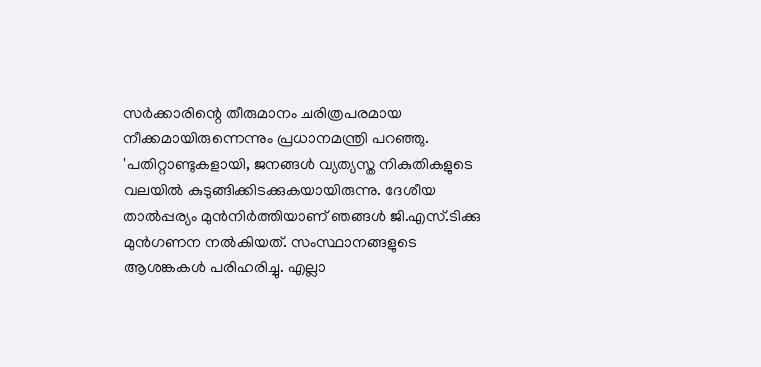സര്‍ക്കാരിന്റെ തീരുമാനം ചരിത്രപരമായ നീക്കമായിരുന്നെന്നും പ്രധാനമന്ത്രി പറഞ്ഞു. 'പതിറ്റാണ്ടുകളായി, ജനങ്ങള്‍ വ്യത്യസ്ത നികുതികളുടെ വലയില്‍ കുടുങ്ങിക്കിടക്കുകയായിരുന്നു. ദേശീയ താല്‍പ്പര്യം മുന്‍നിര്‍ത്തിയാണ് ഞങ്ങള്‍ ജി.എസ്.ടിക്കു മുന്‍ഗണന നല്‍കിയത്. സംസ്ഥാനങ്ങളുടെ ആശങ്കകള്‍ പരിഹരിച്ചു. എല്ലാ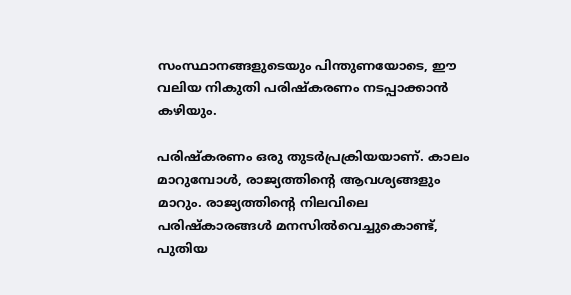സംസ്ഥാനങ്ങളുടെയും പിന്തുണയോടെ, ഈ വലിയ നികുതി പരിഷ്‌കരണം നടപ്പാക്കാന്‍ കഴിയും.

പരിഷ്‌കരണം ഒരു തുടര്‍പ്രക്രിയയാണ്. കാലം മാറുമ്പോള്‍, രാജ്യത്തിന്റെ ആവശ്യങ്ങളും മാറും. രാജ്യത്തിന്റെ നിലവിലെ പരിഷ്‌കാരങ്ങള്‍ മനസില്‍വെച്ചുകൊണ്ട്, പുതിയ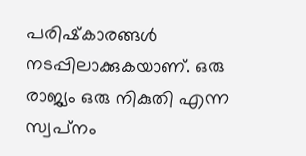പരിഷ്‌കാരങ്ങള്‍ നടപ്പിലാക്കുകയാണ്. ഒരു രാജ്യം ഒരു നികുതി എന്ന സ്വപ്‌നം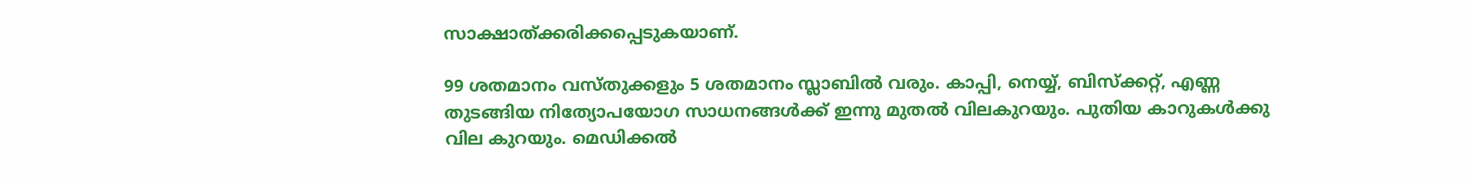സാക്ഷാത്ക്കരിക്കപ്പെടുകയാണ്.

99 ശതമാനം വസ്തുക്കളും 5 ശതമാനം സ്ലാബില്‍ വരും. കാപ്പി, നെയ്യ്, ബിസ്‌ക്കറ്റ്, എണ്ണ തുടങ്ങിയ നിത്യോപയോഗ സാധനങ്ങള്‍ക്ക് ഇന്നു മുതല്‍ വിലകുറയും. പുതിയ കാറുകള്‍ക്കു വില കുറയും. മെഡിക്കല്‍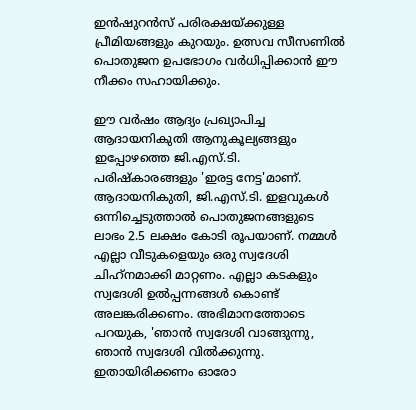ഇന്‍ഷുറന്‍സ് പരിരക്ഷയ്ക്കുള്ള പ്രീമിയങ്ങളും കുറയും. ഉത്സവ സീസണില്‍ പൊതുജന ഉപഭോഗം വര്‍ധിപ്പിക്കാന്‍ ഈ നീക്കം സഹായിക്കും.

ഈ വര്‍ഷം ആദ്യം പ്രഖ്യാപിച്ച ആദായനികുതി ആനുകൂല്യങ്ങളും ഇപ്പോഴത്തെ ജി.എസ്.ടി. പരിഷ്‌കാരങ്ങളും 'ഇരട്ട നേട്ട'മാണ്. ആദായനികുതി, ജി.എസ്.ടി. ഇളവുകള്‍ ഒന്നിച്ചെടുത്താല്‍ പൊതുജനങ്ങളുടെ ലാഭം 2.5 ലക്ഷം കോടി രൂപയാണ്. നമ്മള്‍ എല്ലാ വീടുകളെയും ഒരു സ്വദേശി ചിഹ്‌നമാക്കി മാറ്റണം. എല്ലാ കടകളും സ്വദേശി ഉല്‍പ്പന്നങ്ങള്‍ കൊണ്ട് അലങ്കരിക്കണം. അഭിമാനത്തോടെ പറയുക, 'ഞാന്‍ സ്വദേശി വാങ്ങുന്നു, ഞാന്‍ സ്വദേശി വില്‍ക്കുന്നു. ഇതായിരിക്കണം ഓരോ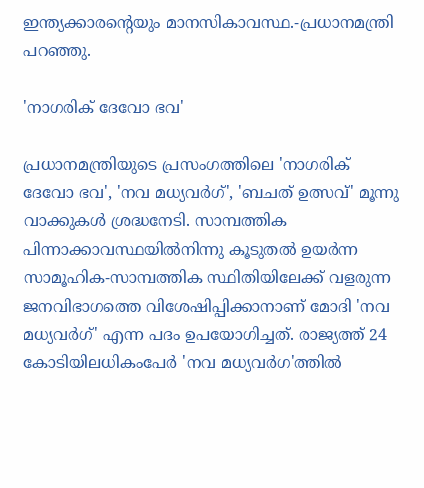ഇന്ത്യക്കാരന്റെയും മാനസികാവസ്ഥ.-പ്രധാനമന്ത്രി പറഞ്ഞു.

'നാഗരിക് ദേവോ ഭവ'

പ്രധാനമന്ത്രിയുടെ പ്രസംഗത്തിലെ 'നാഗരിക് ദേവോ ഭവ', 'നവ മധ്യവര്‍ഗ്', 'ബചത് ഉത്സവ്' മൂന്നു വാക്കുകള്‍ ശ്രദ്ധനേടി. സാമ്പത്തിക പിന്നാക്കാവസ്ഥയില്‍നിന്നു കൂടുതല്‍ ഉയര്‍ന്ന സാമൂഹിക-സാമ്പത്തിക സ്ഥിതിയിലേക്ക് വളരുന്ന ജനവിഭാഗത്തെ വിശേഷിപ്പിക്കാനാണ് മോദി 'നവ മധ്യവര്‍ഗ്' എന്ന പദം ഉപയോഗിച്ചത്. രാജ്യത്ത് 24 കോടിയിലധികംപേര്‍ 'നവ മധ്യവര്‍ഗ'ത്തില്‍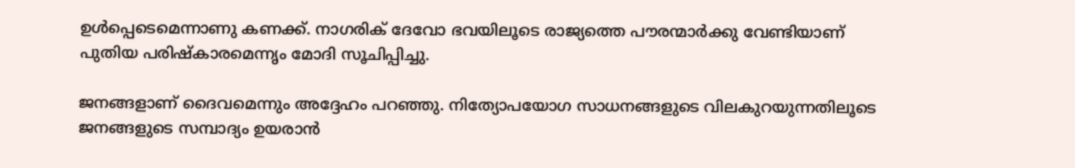ഉള്‍പ്പെടെമെന്നാണു കണക്ക്. നാഗരിക് ദേവോ ഭവയിലൂടെ രാജ്യത്തെ പൗരന്മാര്‍ക്കു വേണ്ടിയാണ് പുതിയ പരിഷ്‌കാരമെന്നൃം മോദി സൂചിപ്പിച്ചു.

ജനങ്ങളാണ് ദൈവമെന്നും അദ്ദേഹം പറഞ്ഞു. നിത്യോപയോഗ സാധനങ്ങളുടെ വിലകുറയുന്നതിലൂടെ ജനങ്ങളുടെ സമ്പാദ്യം ഉയരാന്‍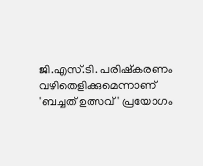ജി.എസ്.ടി. പരിഷ്‌കരണം വഴിതെളിക്കുമെന്നാണ് 'ബച്ചത് ഉത്സവ്' പ്രയോഗം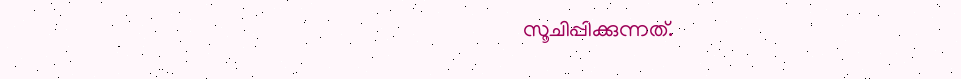സൂചിപ്പിക്കുന്നത്.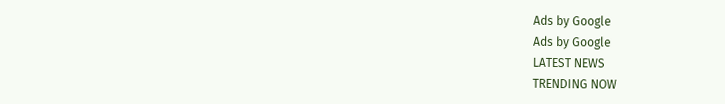Ads by Google
Ads by Google
LATEST NEWS
TRENDING NOW